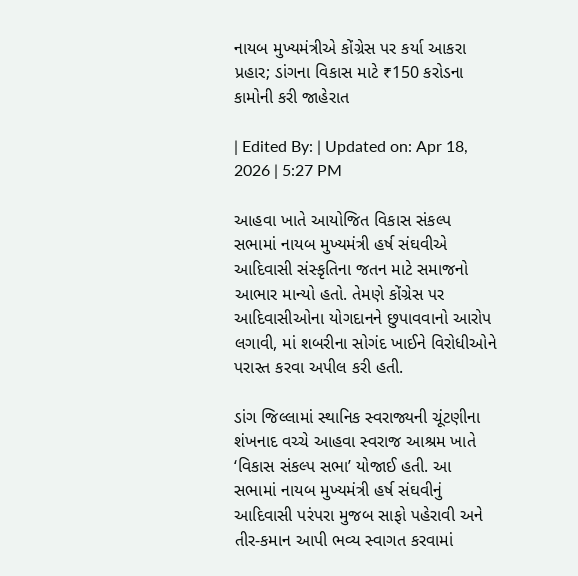નાયબ મુખ્યમંત્રીએ કોંગ્રેસ પર કર્યા આકરા પ્રહાર; ડાંગના વિકાસ માટે ₹150 કરોડના કામોની કરી જાહેરાત

| Edited By: | Updated on: Apr 18, 2026 | 5:27 PM

આહવા ખાતે આયોજિત વિકાસ સંકલ્પ સભામાં નાયબ મુખ્યમંત્રી હર્ષ સંઘવીએ આદિવાસી સંસ્કૃતિના જતન માટે સમાજનો આભાર માન્યો હતો. તેમણે કોંગ્રેસ પર આદિવાસીઓના યોગદાનને છુપાવવાનો આરોપ લગાવી, માં શબરીના સોગંદ ખાઈને વિરોધીઓને પરાસ્ત કરવા અપીલ કરી હતી.

ડાંગ જિલ્લામાં સ્થાનિક સ્વરાજ્યની ચૂંટણીના શંખનાદ વચ્ચે આહવા સ્વરાજ આશ્રમ ખાતે ‘વિકાસ સંકલ્પ સભા’ યોજાઈ હતી. આ સભામાં નાયબ મુખ્યમંત્રી હર્ષ સંઘવીનું આદિવાસી પરંપરા મુજબ સાફો પહેરાવી અને તીર-કમાન આપી ભવ્ય સ્વાગત કરવામાં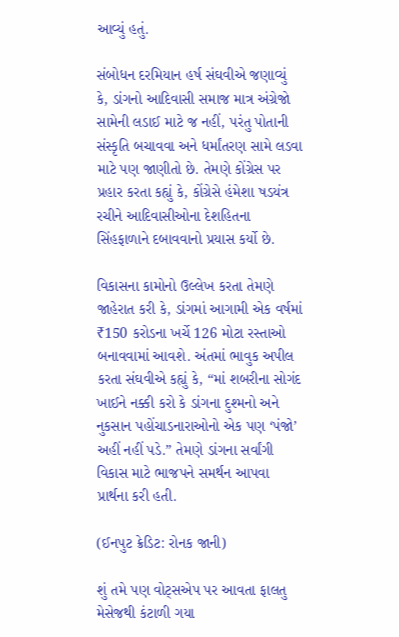આવ્યું હતું.

સંબોધન દરમિયાન હર્ષ સંઘવીએ જણાવ્યું કે, ડાંગનો આદિવાસી સમાજ માત્ર અંગ્રેજો સામેની લડાઈ માટે જ નહીં, પરંતુ પોતાની સંસ્કૃતિ બચાવવા અને ધર્માંતરણ સામે લડવા માટે પણ જાણીતો છે. તેમણે કોંગ્રેસ પર પ્રહાર કરતા કહ્યું કે, કોંગ્રેસે હંમેશા ષડયંત્ર રચીને આદિવાસીઓના દેશહિતના સિંહફાળાને દબાવવાનો પ્રયાસ કર્યો છે.

વિકાસના કામોનો ઉલ્લેખ કરતા તેમણે જાહેરાત કરી કે, ડાંગમાં આગામી એક વર્ષમાં ₹150 કરોડના ખર્ચે 126 મોટા રસ્તાઓ બનાવવામાં આવશે. અંતમાં ભાવુક અપીલ કરતા સંઘવીએ કહ્યું કે, “માં શબરીના સોગંદ ખાઈને નક્કી કરો કે ડાંગના દુશ્મનો અને નુકસાન પહોંચાડનારાઓનો એક પણ ‘પંજો’ અહીં નહીં પડે.” તેમણે ડાંગના સર્વાંગી વિકાસ માટે ભાજપને સમર્થન આપવા પ્રાર્થના કરી હતી.

(ઈનપુટ ક્રેડિટ: રોનક જાની)

શું તમે પણ વોટ્સએપ પર આવતા ફાલતુ મેસેજથી કંટાળી ગયા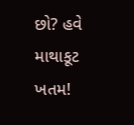છો? હવે માથાકૂટ ખતમ!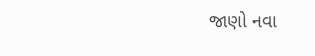જાણો નવા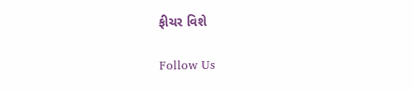ફીચર વિશે

Follow Us